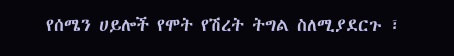የሰሜን ሀይሎች የሞት የሽረት ትግል ስለሚያደርጉ ፣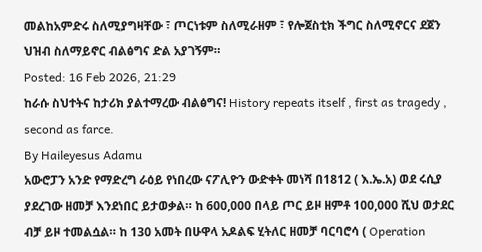መልከአምድሩ ስለሚያግዛቸው ፣ ጦርነቱም ስለሚራዘም ፣ የሎጀስቲክ ችግር ስለሚኖርና ደጀን ህዝብ ስለማይኖር ብልፅግና ድል አያገኝም።
Posted: 16 Feb 2026, 21:29
ከራሱ ስህተትና ከታሪክ ያልተማረው ብልፅግና! History repeats itself , first as tragedy , second as farce.
By Haileyesus Adamu
አውሮፓን አንድ የማድረግ ራዕይ የነበረው ናፖሊዮን ውድቀት መነሻ በ1812 ( እ.ኤ.አ) ወደ ሩሲያ ያደረገው ዘመቻ እንደነበር ይታወቃል። ከ 600,000 በላይ ጦር ይዞ ዘምቶ 100,000 ሺህ ወታደር ብቻ ይዞ ተመልሷል። ከ 130 አመት በሁዋላ አዶልፍ ሂትለር ዘመቻ ባርባሮሳ ( Operation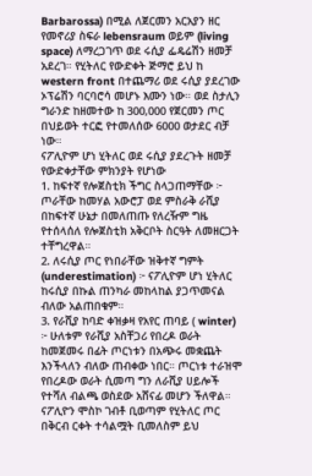Barbarossa) በሚል ለጀርመን አርአያን ዘር የመኖሪያ ስፍራ lebensraum ወይም (living space) ለማረጋገጥ ወደ ሩሲያ ፌዴሬሽን ዘመቻ አደረገ። የሂትለር የውድቀት ጅማሮ ይህ ከ western front በተጨማሪ ወደ ሩሲያ ያደረገው ኦፕሬሽን ባርባሮሳ መሆኑ እሙን ነው። ወደ ስታሊን ግራንድ ከዘመተው ከ 300,000 የጀርመን ጦር በህይወት ተርፎ የተመለሰው 6000 ወታደር ብቻ ነው።
ናፖሊዮም ሆነ ሂትለር ወደ ሩሲያ ያደረጉት ዘመቻ የውድቀታቸው ምክንያት የሆነው
1. ከፍተኛ የሎጀስቲክ ችግር ስላጋጠማቸው ፦ ጦራቸው ከመሃል አውሮፓ ወደ ምስራቅ ራሺያ በከፍተኛ ሁኔታ በመለጠጡ የለረዥም ግዜ የተሰላሰለ የሎጀስቲክ አቅርቦት ስርዓት ለመዘርጋት ተቸግረዋል።
2. ለሩሲያ ጦር የነበራቸው ዝቅተኛ ግምት (underestimation) ፦ ናፖሊዮም ሆነ ሂትለር ከሩሲያ በኩል ጠንካራ መከላከል ያጋጥመናል ብለው አልጠበቁም።
3. የራሺያ ከባድ ቀዝቃዛ የአየር ጠባይ ( winter) ፦ ሁለቱም የራሺያ አስቸጋሪ የበረዶ ወራት ከመጀመሩ በፊት ጦርነቱን በአጭሩ መቋጨት እንችላለን ብለው ጠብቀው ነበር። ጦርነቱ ተራዝሞ የበረዶው ወራት ሲመጣ ግን ለራሺያ ሀይሎች የተሻለ ብልጫ ወስደው አሸናፊ መሆን ችለዋል።
ናፖሊዮን ሞስኮ ገብቶ ቢወጣም የሂትለር ጦር በቅርብ ርቀት ተሳልሟት ቢመለስም ይህ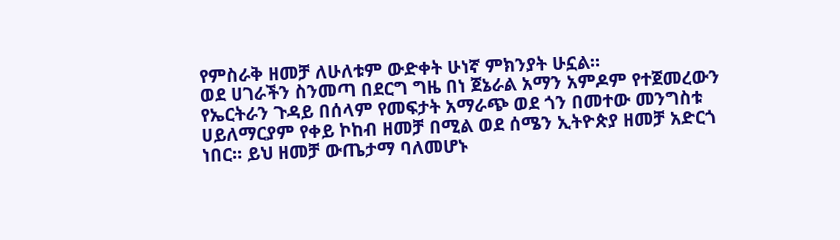የምስራቅ ዘመቻ ለሁለቱም ውድቀት ሁነኛ ምክንያት ሁኗል።
ወደ ሀገራችን ስንመጣ በደርግ ግዜ በነ ጀኔራል አማን አምዶም የተጀመረውን የኤርትራን ጉዳይ በሰላም የመፍታት አማራጭ ወደ ጎን በመተው መንግስቱ ሀይለማርያም የቀይ ኮከብ ዘመቻ በሚል ወደ ሰሜን ኢትዮጵያ ዘመቻ አድርጎ ነበር። ይህ ዘመቻ ውጤታማ ባለመሆኑ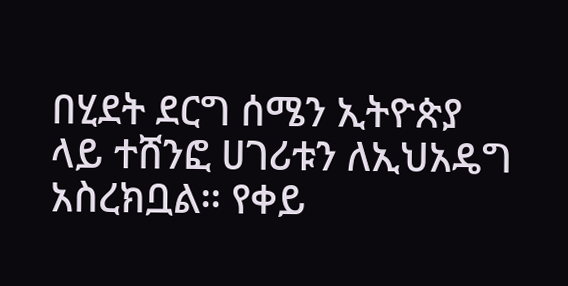በሂደት ደርግ ሰሜን ኢትዮጵያ ላይ ተሸንፎ ሀገሪቱን ለኢህአዴግ አስረክቧል። የቀይ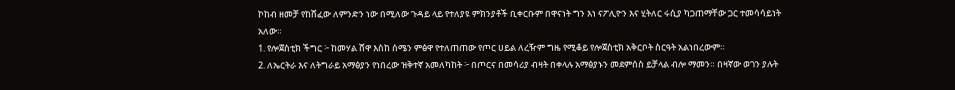ኮከብ ዘመቻ የከሸፈው ለምንድን ነው በሚለው ጉዳይ ላይ የተለያዩ ምክንያቶች ቢቀርቡም በዋናነት ግን እነ ናፖሊዮን እና ሂትለር ሩሲያ ካጋጠማቸው ጋር ተመሳሳይነት አለው።
1. የሎጀስቲክ ችግር ፦ ከመሃል ሸዋ እስከ ሰሜን ምፅዋ የተለጠጠው የጦር ሀይል ለረዥም ግዜ የሚቆይ የሎጀስቲክ አቅርቦት ስርዓት አልነበረውም።
2. ለኤርትራ እና ለትግራይ አማፅያን የነበረው ዝቅተኛ አመለካከት ፦ በጦርና በመሳሪያ ብዛት በቀላሉ አማፅያኑን መደምሰስ ይቻላል ብሎ ማመን። በዛኛው ወገን ያሉት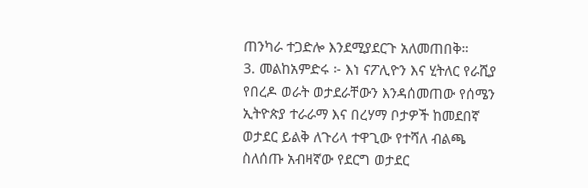ጠንካራ ተጋድሎ እንደሚያደርጉ አለመጠበቅ።
3. መልከአምድሩ ፦ እነ ናፖሊዮን እና ሂትለር የራሺያ የበረዶ ወራት ወታደራቸውን እንዳሰመጠው የሰሜን ኢትዮጵያ ተራራማ እና በረሃማ ቦታዎች ከመደበኛ ወታደር ይልቅ ለጉሪላ ተዋጊው የተሻለ ብልጫ ስለሰጡ አብዛኛው የደርግ ወታደር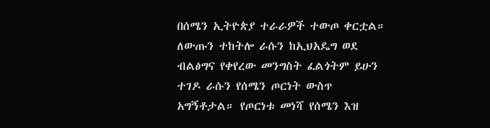በሰሜን ኢትዮጵያ ተራራዎች ተውጦ ቀርቷል።
ለውጡን ተከትሎ ራሱን ከኢህአዴግ ወደ ብልፅግና የቀየረው መንግስት ፈልጎትም ይሁን ተገዶ ራሱን የሰሜን ጦርነት ውስጥ አግኝቶታል። የጦርነቱ መነሻ የሰሜን እዝ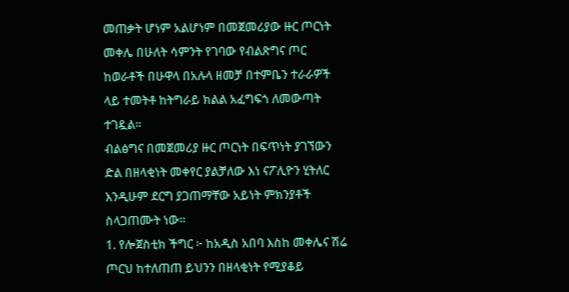መጠቃት ሆነም አልሆነም በመጀመሪያው ዙር ጦርነት መቀሌ በሁለት ሳምንት የገባው የብልጽግና ጦር ከወራቶች በሁዋላ በአሉላ ዘመቻ በተምቤን ተራራዎች ላይ ተመትቶ ከትግራይ ክልል አፈግፍጎ ለመውጣት ተገዷል።
ብልፅግና በመጀመሪያ ዙር ጦርነት በፍጥነት ያገኘውን ድል በዘላቂነት መቀየር ያልቻለው እነ ናፖሊዮን ሂትለር እንዲሁም ደርግ ያጋጠማቸው አይነት ምክንያቶች ስላጋጠሙት ነው።
1. የሎጀስቲክ ችግር ፦ ከአዲስ አበባ እስከ መቀሌና ሽሬ ጦርህ ከተለጠጠ ይህንን በዘላቂነት የሚያቆይ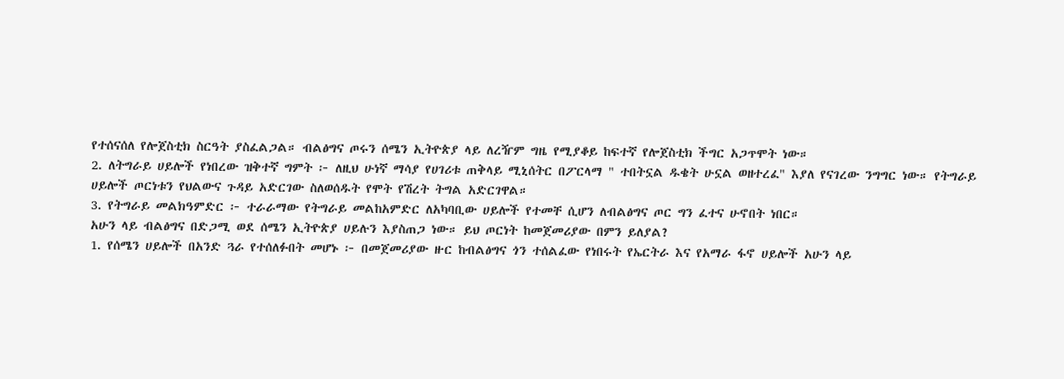የተሰናሰለ የሎጀስቲክ ስርዓት ያስፈልጋል። ብልፅግና ጦሩን ሰሜን ኢትዮጵያ ላይ ለረዥም ግዜ የሚያቆይ ከፍተኛ የሎጀስቲክ ችግር አጋጥሞት ነው።
2. ለትግራይ ሀይሎች የነበረው ዝቅተኛ ግምት ፦ ለዚህ ሁነኛ ማሳያ የሀገሪቱ ጠቅላይ ሚኒሰትር በፖርላማ " ተበትኗል ዱቄት ሁኗል ወዘተረፈ" እያለ የናገረው ንግግር ነው። የትግራይ ሀይሎች ጦርነቱን የህልውና ጉዳይ አድርገው ስለወሰዱት የሞት የሽረት ትግል አድርገዋል።
3. የትግራይ መልክዓምድር ፦ ተራራማው የትግራይ መልከአምድር ለአካባቢው ሀይሎች የተመቸ ሲሆን ለብልፅግና ጦር ግን ፈተና ሁኖበት ነበር።
አሁን ላይ ብልፅግና በድጋሚ ወደ ሰሜን ኢትዮጵያ ሀይሉን እያስጠጋ ነው። ይህ ጦርነት ከመጀመሪያው በምን ይለያል?
1. የሰሜን ሀይሎች በአንድ ጓራ የተሰለፉበት መሆኑ ፦ በመጀመሪያው ዙር ከብልፅግና ጎን ተሰልፈው የነበሩት የኤርትራ እና የአማራ ፋኖ ሀይሎች አሁን ላይ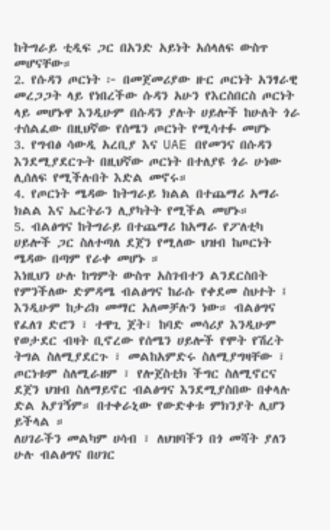ከትግራይ ቲዲፍ ጋር በአንድ አይነት አሰላለፍ ውስጥ መሆናቸው።
2. የሱዳን ጦርነት ፦ በመጀመሪያው ዙር ጦርነት አንፃራዊ መረጋጋት ላይ የነበረችው ሱዳን አሁን የእርስበርስ ጦርነት ላይ መሆኑዋ እንዲሁም በሱዳን ያሉት ሀይሎች ከሁለት ጎራ ተሰልፈው በዚህኛው የሰሜን ጦርነት የሚሳተፉ መሆኑ
3. የግብፅ ሳውዲ አረቢያ እና UAE በየመንና በሱዳን እንደሚያደርጉት በዚህኛው ጦርነት በተለያዩ ጎራ ሁነው ሊሰለፍ የሚችሉበት እድል መኖሩ።
4. የጦርነት ሜዳው ከትግራይ ክልል በተጨማሪ አማራ ክልል እና ኤርትራን ሊያካትት የሚችል መሆኑ።
5. ብልፅግና ከትግራይ በተጨማሪ ከአማራ የፖለቲካ ሀይሎች ጋር ስለተጣለ ደጀን የሚለው ህዝብ ከጦርነት ሜዳው በጣም የራቀ መሆኑ ።
እነዚህን ሁሉ ከግምት ውስጥ አስገብተን ልንደርስበት የምንችለው ድምዳሜ ብልፅግና ከራሱ የቀደመ ስህተት ፤ እንዲሁም ከታሪክ መማር አለመቻሉን ነው። ብልፅግና የፈለገ ድሮን ፣ ተዋጊ ጀት፣ ከባድ መሳሪያ እንዲሁም የወታደር ብዛት ቢኖረው የሰሜን ሀይሎች የሞት የሽረት ትግል ስለሚያደርጉ ፣ መልከአምድሩ ስለሚያግዛቸው ፣ ጦርነቱም ስለሚራዘም ፣ የሎጀስቲክ ችግር ስለሚኖርና ደጀን ህዝብ ስለማይኖር ብልፅግና እንደሚያስበው በቀላሉ ድል አያገኝም። በተቀራኒው የውድቀቱ ምክንያት ሊሆን ይችላል ።
ለሀገራችን መልካም ሀሳብ ፣ ለህዝባችን በጎ መሻት ያለን ሁሉ ብልፅግና በሀገር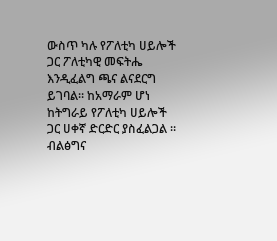ውስጥ ካሉ የፖለቲካ ሀይሎች ጋር ፖለቲካዊ መፍትሔ እንዲፈልግ ጫና ልናደርግ ይገባል። ከአማራም ሆነ ከትግራይ የፖለቲካ ሀይሎች ጋር ሀቀኛ ድርድር ያስፈልጋል ። ብልፅግና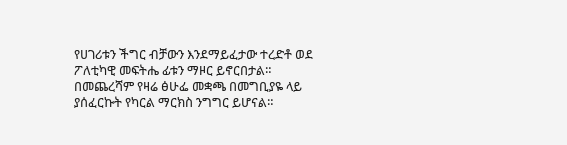የሀገሪቱን ችግር ብቻውን እንደማይፈታው ተረድቶ ወደ ፖለቲካዊ መፍትሔ ፊቱን ማዞር ይኖርበታል።
በመጨረሻም የዛሬ ፅሁፌ መቋጫ በመግቢያዬ ላይ ያሰፈርኩት የካርል ማርክስ ንግግር ይሆናል።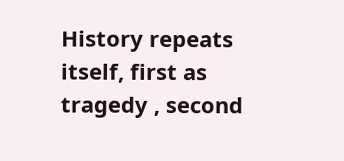History repeats itself, first as tragedy , second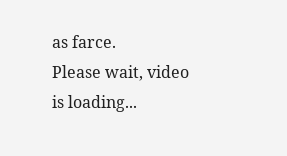as farce.
Please wait, video is loading...